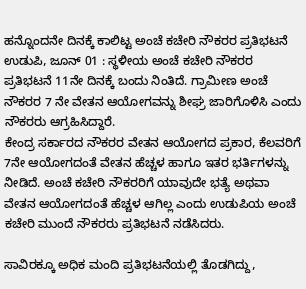ಹನ್ನೊಂದನೇ ದಿನಕ್ಕೆ ಕಾಲಿಟ್ಟ ಅಂಚೆ ಕಚೇರಿ ನೌಕರರ ಪ್ರತಿಭಟನೆ
ಉಡುಪಿ, ಜೂನ್ 01 : ಸ್ಥಳೀಯ ಅಂಚೆ ಕಚೇರಿ ನೌಕರರ ಪ್ರತಿಭಟನೆ 11ನೇ ದಿನಕ್ಕೆ ಬಂದು ನಿಂತಿದೆ. ಗ್ರಾಮೀಣ ಅಂಚೆ ನೌಕರರ 7 ನೇ ವೇತನ ಆಯೋಗವನ್ನು ಶೀಘ್ರ ಜಾರಿಗೊಳಿಸಿ ಎಂದು ನೌಕರರು ಆಗ್ರಹಿಸಿದ್ದಾರೆ.
ಕೇಂದ್ರ ಸರ್ಕಾರದ ನೌಕರರ ವೇತನ ಆಯೋಗದ ಪ್ರಕಾರ, ಕೆಲವರಿಗೆ 7ನೇ ಆಯೋಗದಂತೆ ವೇತನ ಹೆಚ್ಚಳ ಹಾಗೂ ಇತರ ಭರ್ತಿಗಳನ್ನು ನೀಡಿದೆ. ಅಂಚೆ ಕಚೇರಿ ನೌಕರರಿಗೆ ಯಾವುದೇ ಭತ್ಯೆ ಅಥವಾ ವೇತನ ಆಯೋಗದಂತೆ ಹೆಚ್ಚಳ ಆಗಿಲ್ಲ ಎಂದು ಉಡುಪಿಯ ಅಂಚೆ ಕಚೇರಿ ಮುಂದೆ ನೌಕರರು ಪ್ರತಿಭಟನೆ ನಡೆಸಿದರು.

ಸಾವಿರಕ್ಕೂ ಅಧಿಕ ಮಂದಿ ಪ್ರತಿಭಟನೆಯಲ್ಲಿ ತೊಡಗಿದ್ದು,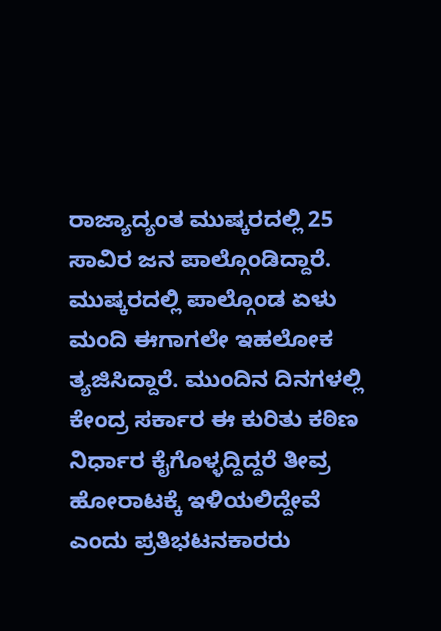ರಾಜ್ಯಾದ್ಯಂತ ಮುಷ್ಕರದಲ್ಲಿ 25 ಸಾವಿರ ಜನ ಪಾಲ್ಗೊಂಡಿದ್ದಾರೆ.
ಮುಷ್ಕರದಲ್ಲಿ ಪಾಲ್ಗೊಂಡ ಏಳು ಮಂದಿ ಈಗಾಗಲೇ ಇಹಲೋಕ ತ್ಯಜಿಸಿದ್ದಾರೆ. ಮುಂದಿನ ದಿನಗಳಲ್ಲಿ ಕೇಂದ್ರ ಸರ್ಕಾರ ಈ ಕುರಿತು ಕಠಿಣ ನಿರ್ಧಾರ ಕೈಗೊಳ್ಳದ್ದಿದ್ದರೆ ತೀವ್ರ ಹೋರಾಟಕ್ಕೆ ಇಳಿಯಲಿದ್ದೇವೆ ಎಂದು ಪ್ರತಿಭಟನಕಾರರು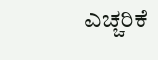ಎಚ್ಚರಿಕೆ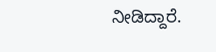ನೀಡಿದ್ದಾರೆ.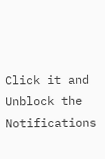Click it and Unblock the Notifications